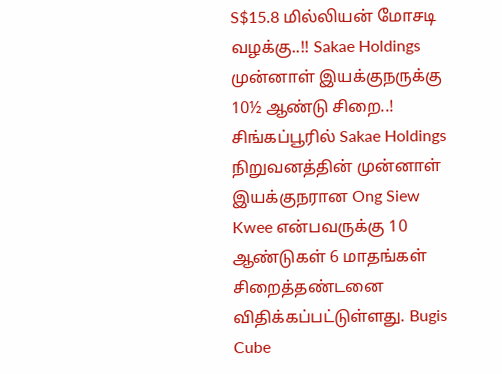S$15.8 மில்லியன் மோசடி வழக்கு..!! Sakae Holdings முன்னாள் இயக்குநருக்கு 10½ ஆண்டு சிறை..!
சிங்கப்பூரில் Sakae Holdings நிறுவனத்தின் முன்னாள் இயக்குநரான Ong Siew Kwee என்பவருக்கு 10 ஆண்டுகள் 6 மாதங்கள் சிறைத்தண்டனை விதிக்கப்பட்டுள்ளது. Bugis Cube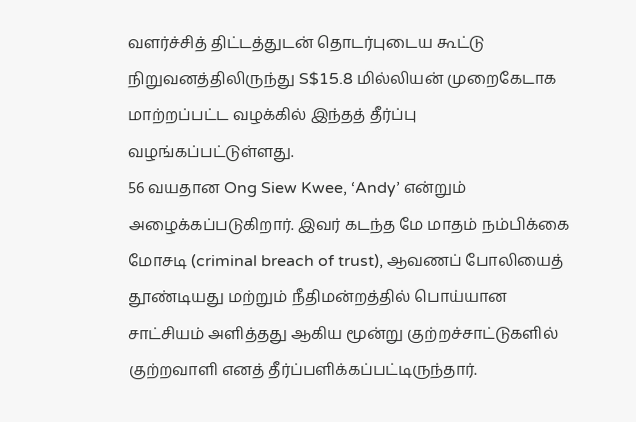வளர்ச்சித் திட்டத்துடன் தொடர்புடைய கூட்டு நிறுவனத்திலிருந்து S$15.8 மில்லியன் முறைகேடாக மாற்றப்பட்ட வழக்கில் இந்தத் தீர்ப்பு வழங்கப்பட்டுள்ளது.
56 வயதான Ong Siew Kwee, ‘Andy’ என்றும் அழைக்கப்படுகிறார். இவர் கடந்த மே மாதம் நம்பிக்கை மோசடி (criminal breach of trust), ஆவணப் போலியைத் தூண்டியது மற்றும் நீதிமன்றத்தில் பொய்யான சாட்சியம் அளித்தது ஆகிய மூன்று குற்றச்சாட்டுகளில் குற்றவாளி எனத் தீர்ப்பளிக்கப்பட்டிருந்தார்.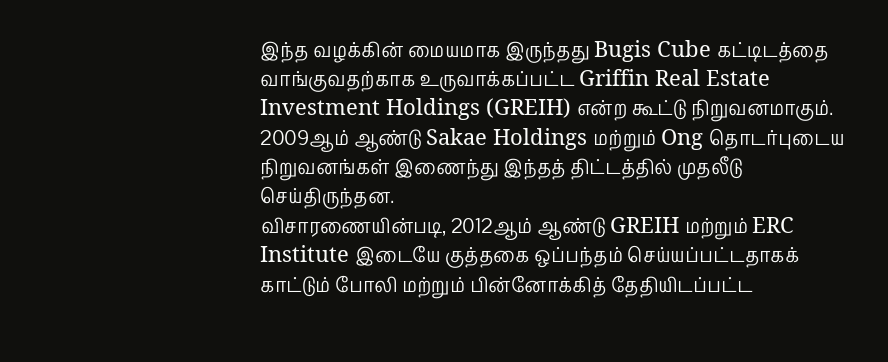இந்த வழக்கின் மையமாக இருந்தது Bugis Cube கட்டிடத்தை வாங்குவதற்காக உருவாக்கப்பட்ட Griffin Real Estate Investment Holdings (GREIH) என்ற கூட்டு நிறுவனமாகும். 2009ஆம் ஆண்டு Sakae Holdings மற்றும் Ong தொடர்புடைய நிறுவனங்கள் இணைந்து இந்தத் திட்டத்தில் முதலீடு செய்திருந்தன.
விசாரணையின்படி, 2012ஆம் ஆண்டு GREIH மற்றும் ERC Institute இடையே குத்தகை ஒப்பந்தம் செய்யப்பட்டதாகக் காட்டும் போலி மற்றும் பின்னோக்கித் தேதியிடப்பட்ட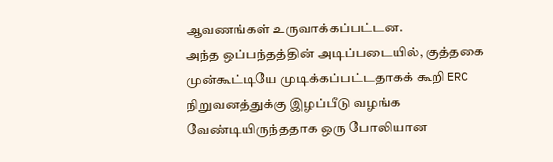ஆவணங்கள் உருவாக்கப்பட்டன.
அந்த ஒப்பந்தத்தின் அடிப்படையில், குத்தகை முன்கூட்டியே முடிக்கப்பட்டதாகக் கூறி ERC நிறுவனத்துக்கு இழப்பீடு வழங்க வேண்டியிருந்ததாக ஒரு போலியான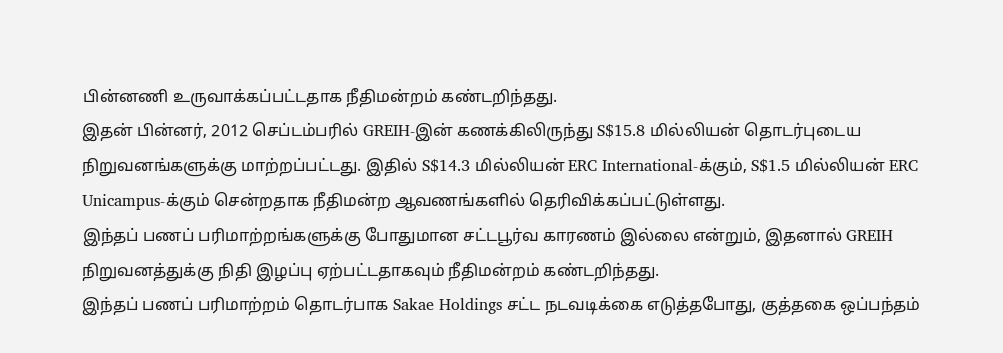பின்னணி உருவாக்கப்பட்டதாக நீதிமன்றம் கண்டறிந்தது.
இதன் பின்னர், 2012 செப்டம்பரில் GREIH-இன் கணக்கிலிருந்து S$15.8 மில்லியன் தொடர்புடைய நிறுவனங்களுக்கு மாற்றப்பட்டது. இதில் S$14.3 மில்லியன் ERC International-க்கும், S$1.5 மில்லியன் ERC Unicampus-க்கும் சென்றதாக நீதிமன்ற ஆவணங்களில் தெரிவிக்கப்பட்டுள்ளது.
இந்தப் பணப் பரிமாற்றங்களுக்கு போதுமான சட்டபூர்வ காரணம் இல்லை என்றும், இதனால் GREIH நிறுவனத்துக்கு நிதி இழப்பு ஏற்பட்டதாகவும் நீதிமன்றம் கண்டறிந்தது.
இந்தப் பணப் பரிமாற்றம் தொடர்பாக Sakae Holdings சட்ட நடவடிக்கை எடுத்தபோது, குத்தகை ஒப்பந்தம்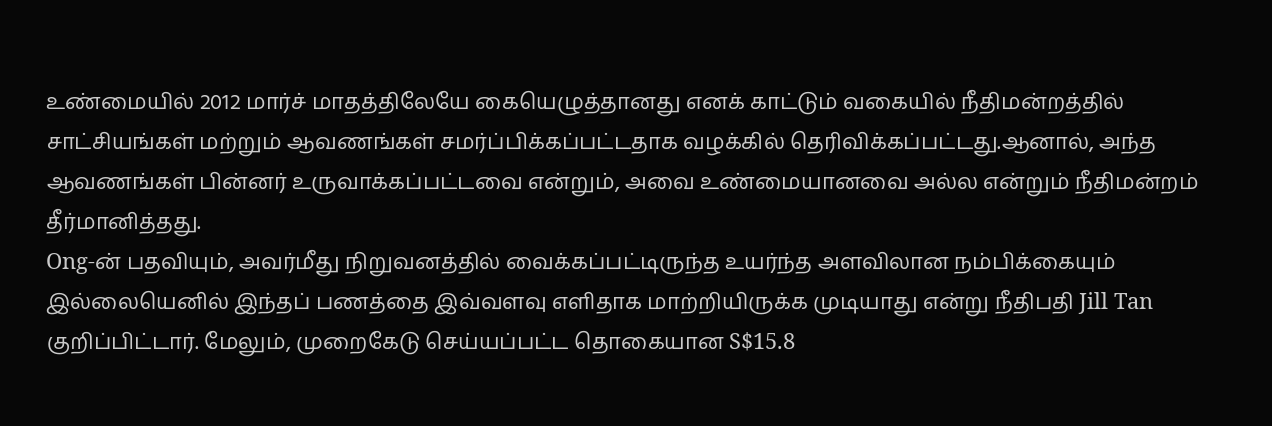உண்மையில் 2012 மார்ச் மாதத்திலேயே கையெழுத்தானது எனக் காட்டும் வகையில் நீதிமன்றத்தில் சாட்சியங்கள் மற்றும் ஆவணங்கள் சமர்ப்பிக்கப்பட்டதாக வழக்கில் தெரிவிக்கப்பட்டது.ஆனால், அந்த ஆவணங்கள் பின்னர் உருவாக்கப்பட்டவை என்றும், அவை உண்மையானவை அல்ல என்றும் நீதிமன்றம் தீர்மானித்தது.
Ong-ன் பதவியும், அவர்மீது நிறுவனத்தில் வைக்கப்பட்டிருந்த உயர்ந்த அளவிலான நம்பிக்கையும் இல்லையெனில் இந்தப் பணத்தை இவ்வளவு எளிதாக மாற்றியிருக்க முடியாது என்று நீதிபதி Jill Tan குறிப்பிட்டார். மேலும், முறைகேடு செய்யப்பட்ட தொகையான S$15.8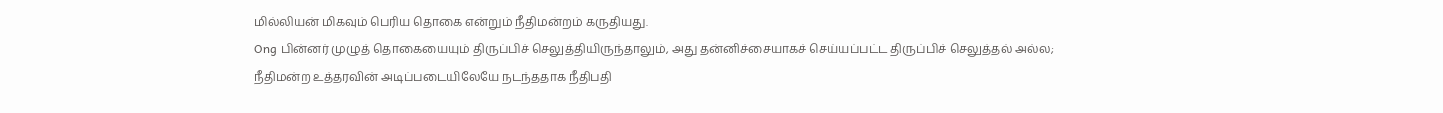மில்லியன் மிகவும் பெரிய தொகை என்றும் நீதிமன்றம் கருதியது.
Ong பின்னர் முழுத் தொகையையும் திருப்பிச் செலுத்தியிருந்தாலும், அது தன்னிச்சையாகச் செய்யப்பட்ட திருப்பிச் செலுத்தல் அல்ல; நீதிமன்ற உத்தரவின் அடிப்படையிலேயே நடந்ததாக நீதிபதி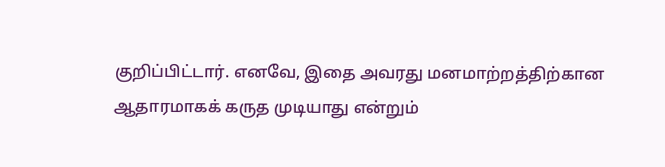குறிப்பிட்டார். எனவே, இதை அவரது மனமாற்றத்திற்கான ஆதாரமாகக் கருத முடியாது என்றும்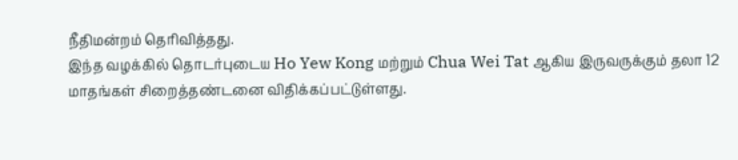நீதிமன்றம் தெரிவித்தது.
இந்த வழக்கில் தொடர்புடைய Ho Yew Kong மற்றும் Chua Wei Tat ஆகிய இருவருக்கும் தலா 12 மாதங்கள் சிறைத்தண்டனை விதிக்கப்பட்டுள்ளது.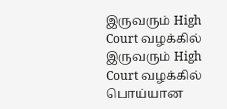இருவரும் High Court வழக்கில் இருவரும் High Court வழக்கில் பொய்யான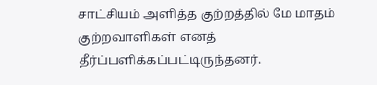சாட்சியம் அளித்த குற்றத்தில் மே மாதம் குற்றவாளிகள் எனத் தீர்ப்பளிக்கப்பட்டிருந்தனர்.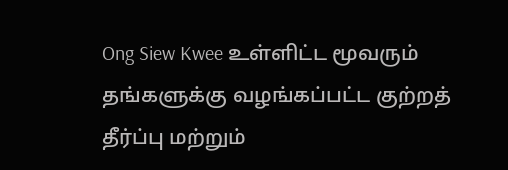Ong Siew Kwee உள்ளிட்ட மூவரும் தங்களுக்கு வழங்கப்பட்ட குற்றத் தீர்ப்பு மற்றும்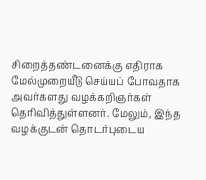சிறைத்தண்டனைக்கு எதிராக மேல்முறையீடு செய்யப் போவதாக அவர்களது வழக்கறிஞர்கள் தெரிவித்துள்ளனர். மேலும், இந்த வழக்குடன் தொடர்புடைய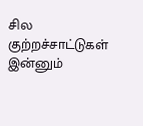சில குற்றச்சாட்டுகள் இன்னும்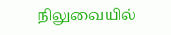நிலுவையில்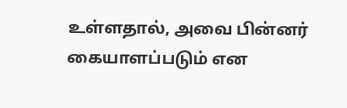உள்ளதால், அவை பின்னர் கையாளப்படும் என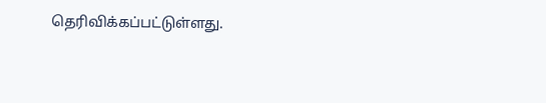தெரிவிக்கப்பட்டுள்ளது.